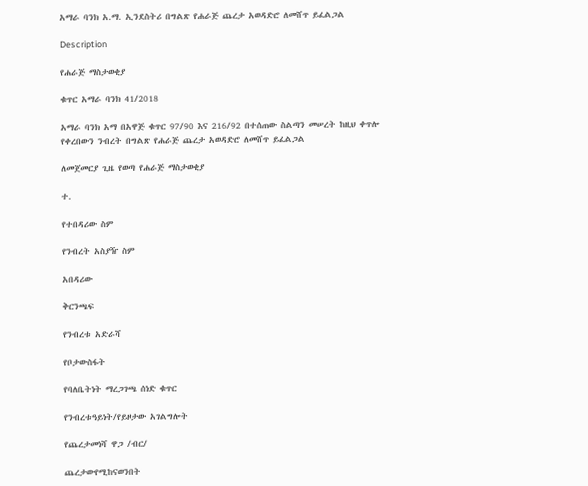አማራ ባንክ አ.ማ. ኢንደስትሪ በግልጽ የሐራጅ ጨረታ አወዳድሮ ለመሸጥ ይፈልጋል

Description

የሐራጅ ማስታወቂያ

ቁጥር አማራ ባንክ 41/2018

አማራ ባንክ አማ በአዋጅ ቁጥር 97/90 እና 216/92 በተሰጠው ስልጣን መሠረት ከዚህ ቀጥሎ የቀረበውን ንብረት በግልጽ የሐራጅ ጨረታ አወዳድሮ ለመሸጥ ይፈልጋል

ለመጀመርያ ጊዜ የወጣ የሐራጅ ማስታወቂያ

ተ.

የተበዳሪው ስም

የንብረት አስያዥ ስም

አበዳሪው

ቅርንጫፍ

የንብረቱ አድራሻ

የቦታውስፋት

የባለቤትነት ማረጋገጫ ሰነድ ቁጥር

የንብረቱዓይነት/የይዞታው አገልግሎት

የጨረታመነሻ ዋጋ /ብር/

ጨረታውየሚከናወንበት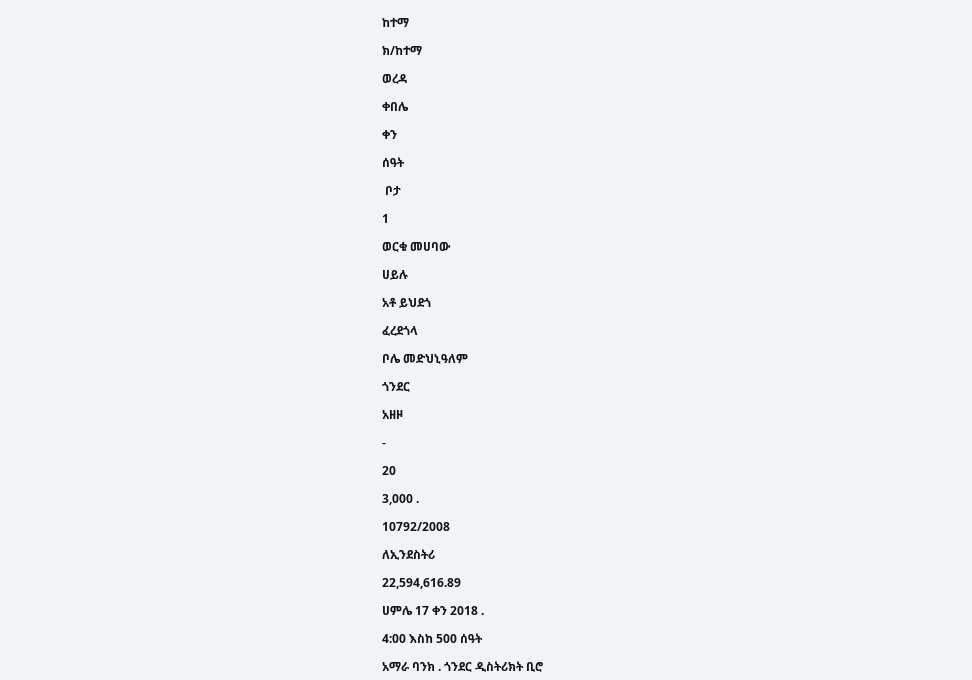ከተማ

ክ/ከተማ

ወረዳ

ቀበሌ

ቀን

ሰዓት

 ቦታ

1

ወርቁ መሀባው

ሀይሉ

አቶ ይህደጎ

ፈረደጎላ

ቦሌ መድህኒዓለም

ጎንደር

አዘዞ

-

20

3,000 .

10792/2008

ለኢንደስትሪ

22,594,616.89

ሀምሌ 17 ቀን 2018 .

4:00 እስከ 500 ሰዓት

አማራ ባንክ . ጎንደር ዲስትሪክት ቢሮ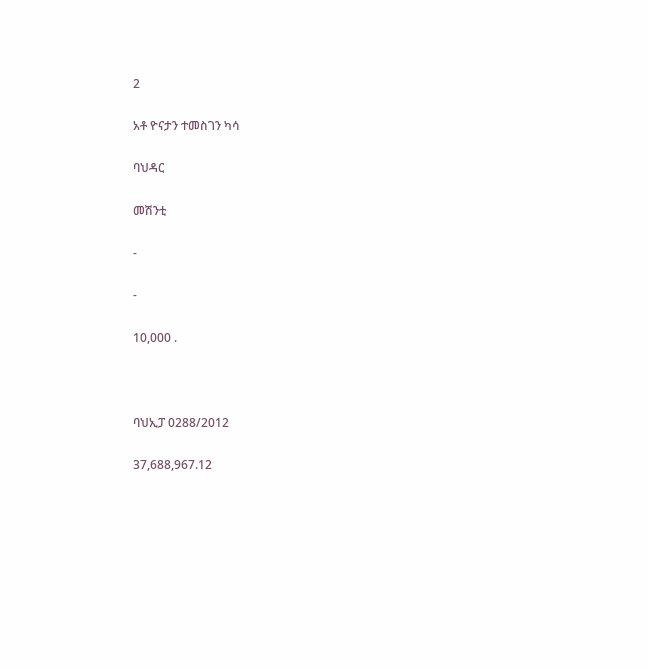2

አቶ ዮናታን ተመስገን ካሳ

ባህዳር

መሽንቲ

-

-

10,000 .



ባህኢፓ 0288/2012

37,688,967.12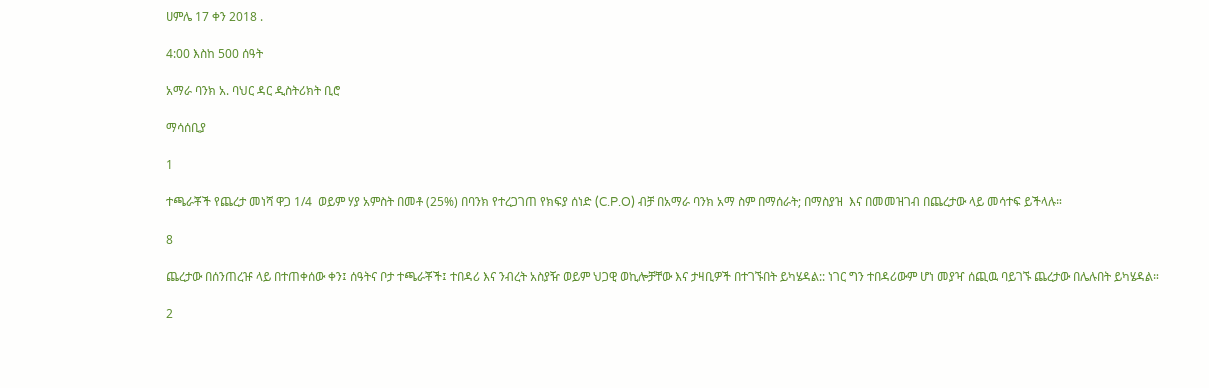ሀምሌ 17 ቀን 2018 .

4:00 እስከ 500 ሰዓት

አማራ ባንክ አ. ባህር ዳር ዲስትሪክት ቢሮ

ማሳሰቢያ

1

ተጫራቾች የጨረታ መነሻ ዋጋ 1/4  ወይም ሃያ አምስት በመቶ (25%) በባንክ የተረጋገጠ የክፍያ ሰነድ (C.P.O) ብቻ በአማራ ባንክ አማ ስም በማሰራት; በማስያዝ  እና በመመዝገብ በጨረታው ላይ መሳተፍ ይችላሉ።

8

ጨረታው በሰንጠረዡ ላይ በተጠቀሰው ቀን፤ ሰዓትና ቦታ ተጫራቾች፤ ተበዳሪ እና ንብረት አስያዥ ወይም ህጋዊ ወኪሎቻቸው እና ታዛቢዎች በተገኙበት ይካሄዳል:: ነገር ግን ተበዳሪውም ሆነ መያዣ ሰጪዉ ባይገኙ ጨረታው በሌሉበት ይካሄዳል።

2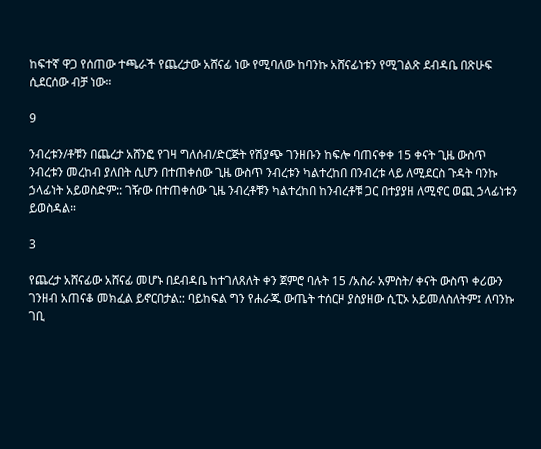ከፍተኛ ዋጋ የሰጠው ተጫራች የጨረታው አሸናፊ ነው የሚባለው ከባንኩ አሸናፊነቱን የሚገልጽ ደብዳቤ በጽሁፍ ሲደርሰው ብቻ ነው።

9

ንብረቱን/ቶቹን በጨረታ አሸንፎ የገዛ ግለሰብ/ድርጅት የሽያጭ ገንዘቡን ከፍሎ ባጠናቀቀ 15 ቀናት ጊዜ ውስጥ ንብረቱን መረከብ ያለበት ሲሆን በተጠቀሰው ጊዜ ውስጥ ንብረቱን ካልተረከበ በንብረቱ ላይ ለሚደርስ ጉዳት ባንኩ ኃላፊነት አይወስድም:: ገዥው በተጠቀሰው ጊዜ ንብረቶቹን ካልተረከበ ከንብረቶቹ ጋር በተያያዘ ለሚኖር ወጪ ኃላፊነቱን ይወስዳል።

3

የጨረታ አሸናፊው አሸናፊ መሆኑ በደብዳቤ ከተገለጸለት ቀን ጀምሮ ባሉት 15 /አስራ አምስት/ ቀናት ውስጥ ቀሪውን ገንዘብ አጠናቆ መክፈል ይኖርበታል:: ባይከፍል ግን የሐራጁ ውጤት ተሰርዞ ያስያዘው ሲፒኦ አይመለስለትም፤ ለባንኩ ገቢ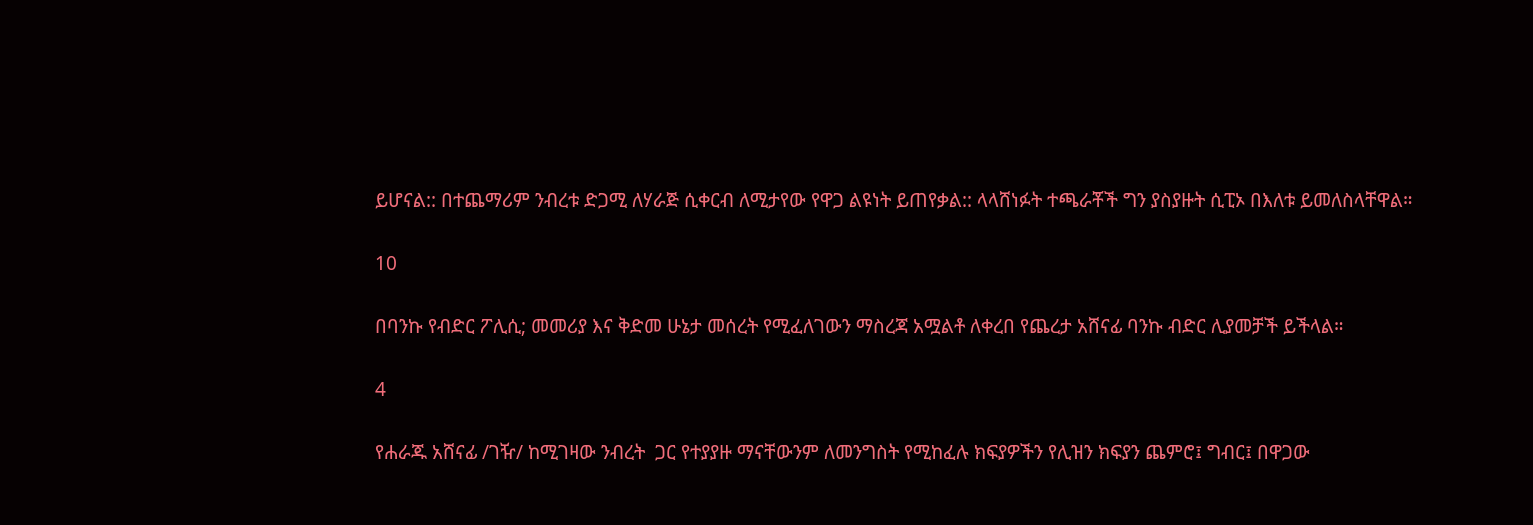ይሆናል:: በተጨማሪም ንብረቱ ድጋሚ ለሃራጅ ሲቀርብ ለሚታየው የዋጋ ልዩነት ይጠየቃል:: ላላሸነፉት ተጫራቾች ግን ያስያዙት ሲፒኦ በእለቱ ይመለስላቸዋል።

10

በባንኩ የብድር ፖሊሲ; መመሪያ እና ቅድመ ሁኔታ መሰረት የሚፈለገውን ማስረጃ አሟልቶ ለቀረበ የጨረታ አሸናፊ ባንኩ ብድር ሊያመቻች ይችላል።

4

የሐራጁ አሸናፊ /ገዥ/ ከሚገዛው ንብረት  ጋር የተያያዙ ማናቸውንም ለመንግስት የሚከፈሉ ክፍያዎችን የሊዝን ክፍያን ጨምሮ፤ ግብር፤ በዋጋው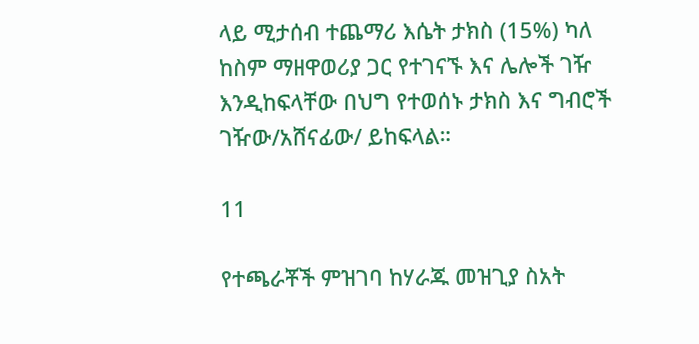ላይ ሚታሰብ ተጨማሪ እሴት ታክስ (15%) ካለ ከስም ማዘዋወሪያ ጋር የተገናኙ እና ሌሎች ገዥ እንዲከፍላቸው በህግ የተወሰኑ ታክስ እና ግብሮች ገዥው/አሸናፊው/ ይከፍላል።

11

የተጫራቾች ምዝገባ ከሃራጁ መዝጊያ ስአት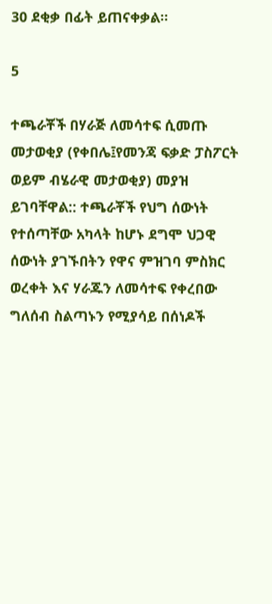30 ደቂቃ በፊት ይጠናቀቃል።

5

ተጫራቾች በሃራጅ ለመሳተፍ ሲመጡ መታወቂያ (የቀበሌ፤የመንጃ ፍቃድ ፓስፖርት ወይም ብሄራዊ መታወቂያ) መያዝ ይገባቸዋል:: ተጫራቾች የህግ ሰውነት የተሰጣቸው አካላት ከሆኑ ደግሞ ህጋዊ ሰውነት ያገኙበትን የዋና ምዝገባ ምስክር ወረቀት እና ሃራጁን ለመሳተፍ የቀረበው ግለሰብ ስልጣኑን የሚያሳይ በሰነዶች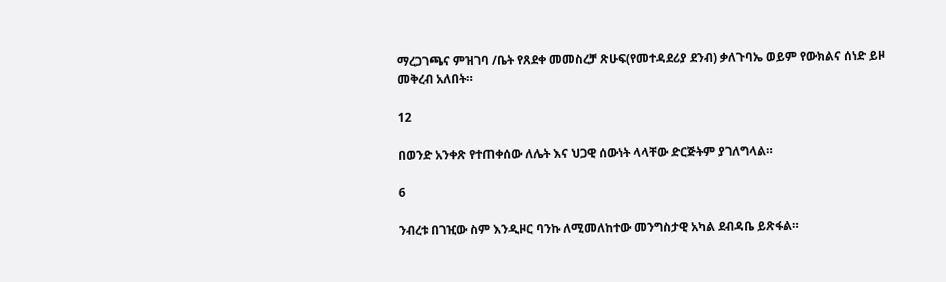ማረጋገጫና ምዝገባ /ቤት የጸደቀ መመስረቻ ጽሁፍ(የመተዳደሪያ ደንብ) ቃለጉባኤ ወይም የውክልና ሰነድ ይዞ መቅረብ አለበት።

12

በወንድ አንቀጽ የተጠቀሰው ለሌት እና ህጋዊ ሰውነት ላላቸው ድርጅትም ያገለግላል።

6

ንብረቱ በገዢው ስም እንዲዞር ባንኩ ለሚመለከተው መንግስታዊ አካል ደብዳቤ ይጽፋል።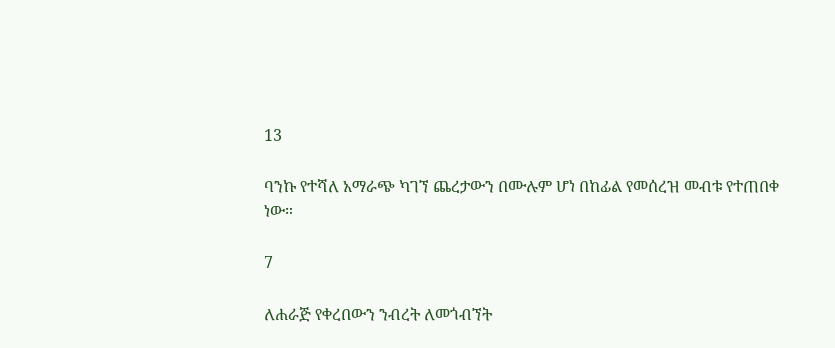13

ባንኩ የተሻለ አማራጭ ካገኘ ጨረታውን በሙሉም ሆነ በከፊል የመሰረዝ መብቱ የተጠበቀ ነው።

7

ለሐራጅ የቀረበውን ንብረት ለመጎብኘት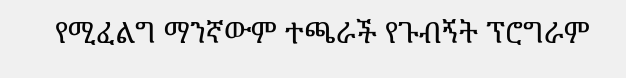የሚፈልግ ማንኛውም ተጫራች የጉብኝት ፕሮግራም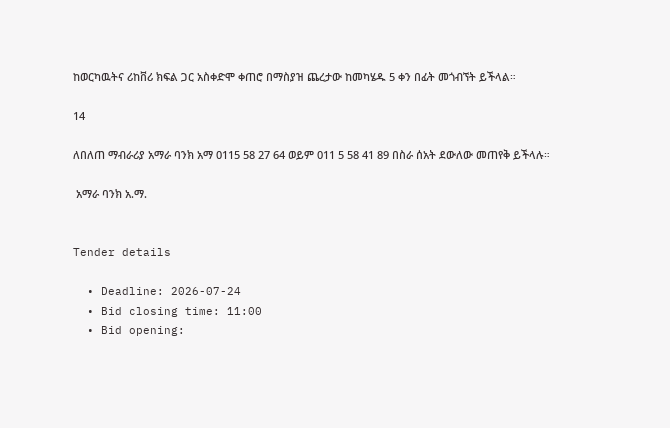ከወርካዉትና ሪከቨሪ ክፍል ጋር አስቀድሞ ቀጠሮ በማስያዝ ጨረታው ከመካሄዱ 5 ቀን በፊት መጎብኘት ይችላል።

14

ለበለጠ ማብራሪያ አማራ ባንክ አማ 0115 58 27 64 ወይም 011 5 58 41 89 በስራ ሰአት ደውለው መጠየቅ ይችላሉ።

 አማራ ባንክ አ.ማ.


Tender details

  • Deadline: 2026-07-24
  • Bid closing time: 11:00
  • Bid opening: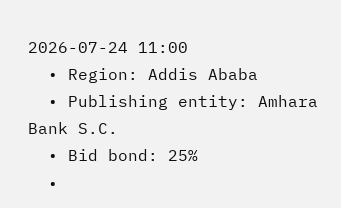2026-07-24 11:00
  • Region: Addis Ababa
  • Publishing entity: Amhara Bank S.C.
  • Bid bond: 25%
  •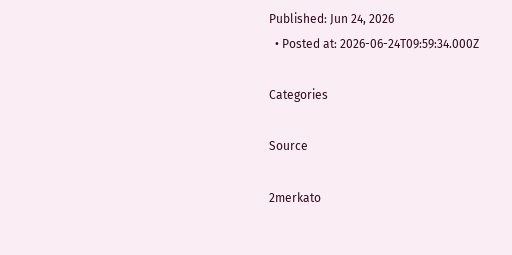Published: Jun 24, 2026
  • Posted at: 2026-06-24T09:59:34.000Z

Categories

Source

2merkato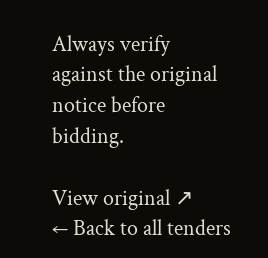Always verify against the original notice before bidding.

View original ↗
← Back to all tenders